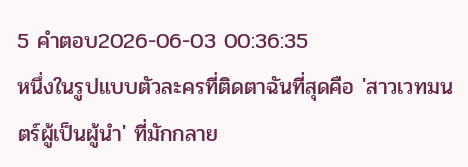5 คำตอบ2026-06-03 00:36:35
หนึ่งในรูปแบบตัวละครที่ติดตาฉันที่สุดคือ 'สาวเวทมนตร์ผู้เป็นผู้นำ' ที่มักกลาย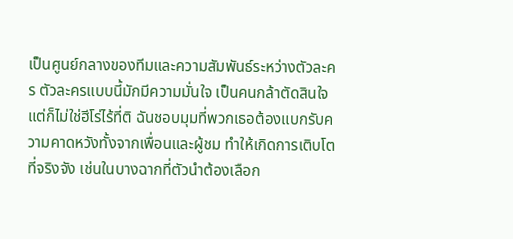เป็นศูนย์กลางของทีมและความสัมพันธ์ระหว่างตัวละคร ตัวละครแบบนี้มักมีความมั่นใจ เป็นคนกล้าตัดสินใจ แต่ก็ไม่ใช่ฮีโร่ไร้ที่ติ ฉันชอบมุมที่พวกเธอต้องแบกรับความคาดหวังทั้งจากเพื่อนและผู้ชม ทำให้เกิดการเติบโตที่จริงจัง เช่นในบางฉากที่ตัวนำต้องเลือก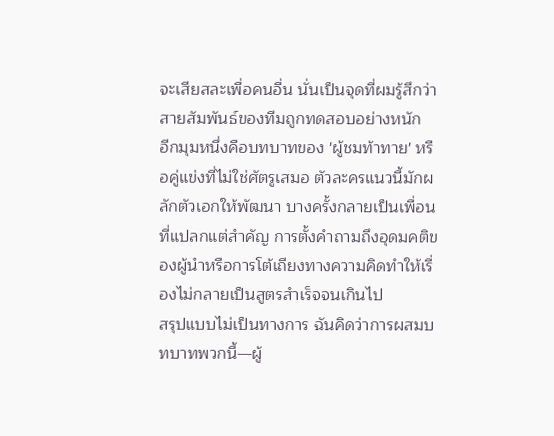จะเสียสละเพื่อคนอื่น นั่นเป็นจุดที่ผมรู้สึกว่าสายสัมพันธ์ของทีมถูกทดสอบอย่างหนัก
อีกมุมหนึ่งคือบทบาทของ 'ผู้ชมท้าทาย' หรือคู่แข่งที่ไม่ใช่ศัตรูเสมอ ตัวละครแนวนี้มักผลักตัวเอกให้พัฒนา บางครั้งกลายเป็นเพื่อนที่แปลกแต่สำคัญ การตั้งคำถามถึงอุดมคติของผู้นำหรือการโต้เถียงทางความคิดทำให้เรื่องไม่กลายเป็นสูตรสำเร็จจนเกินไป
สรุปแบบไม่เป็นทางการ ฉันคิดว่าการผสมบทบาทพวกนี้—ผู้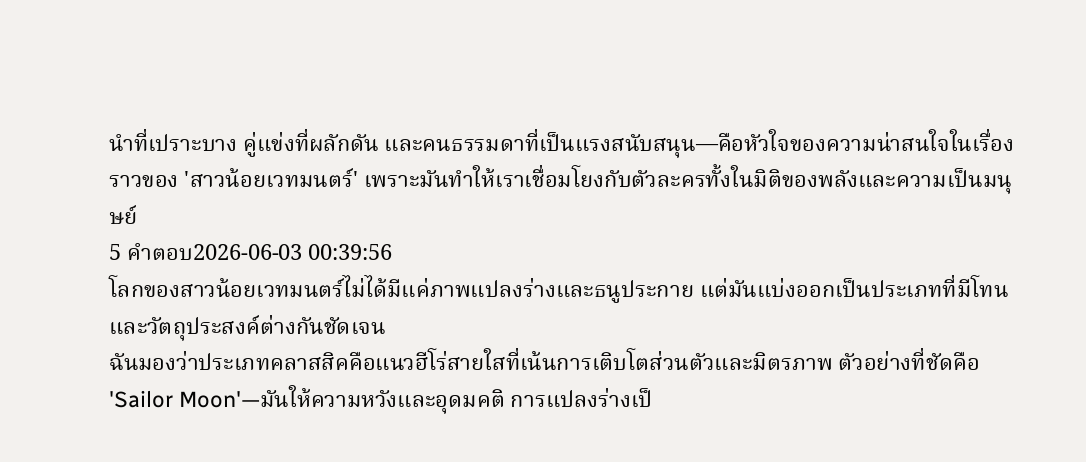นำที่เปราะบาง คู่แข่งที่ผลักดัน และคนธรรมดาที่เป็นแรงสนับสนุน—คือหัวใจของความน่าสนใจในเรื่องราวของ 'สาวน้อยเวทมนตร์' เพราะมันทำให้เราเชื่อมโยงกับตัวละครทั้งในมิติของพลังและความเป็นมนุษย์
5 คำตอบ2026-06-03 00:39:56
โลกของสาวน้อยเวทมนตร์ไม่ได้มีแค่ภาพแปลงร่างและธนูประกาย แต่มันแบ่งออกเป็นประเภทที่มีโทนและวัตถุประสงค์ต่างกันชัดเจน
ฉันมองว่าประเภทคลาสสิคคือแนวฮีโร่สายใสที่เน้นการเติบโตส่วนตัวและมิตรภาพ ตัวอย่างที่ชัดคือ 'Sailor Moon'—มันให้ความหวังและอุดมคติ การแปลงร่างเป็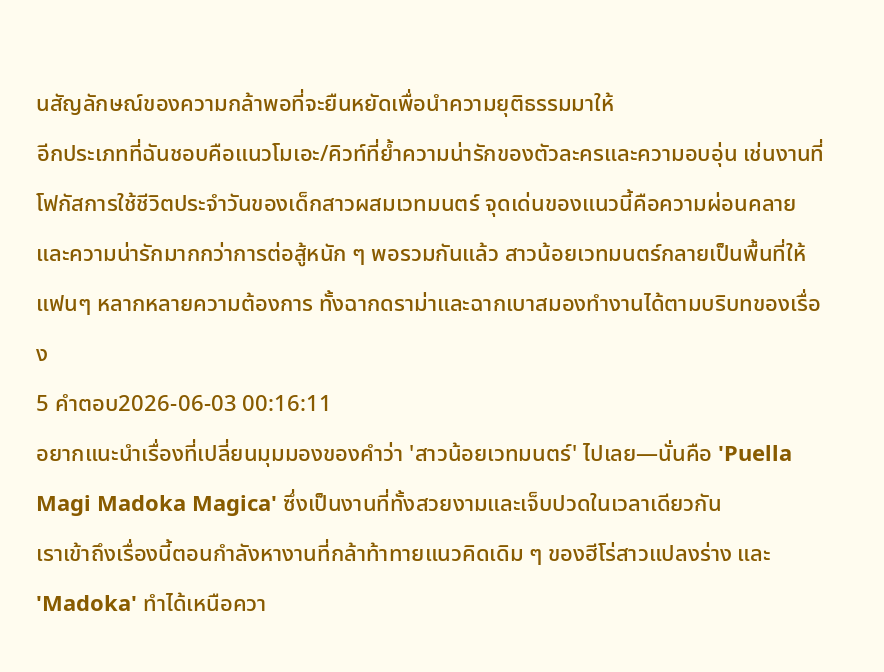นสัญลักษณ์ของความกล้าพอที่จะยืนหยัดเพื่อนำความยุติธรรมมาให้
อีกประเภทที่ฉันชอบคือแนวโมเอะ/คิวท์ที่ย้ำความน่ารักของตัวละครและความอบอุ่น เช่นงานที่โฟกัสการใช้ชีวิตประจำวันของเด็กสาวผสมเวทมนตร์ จุดเด่นของแนวนี้คือความผ่อนคลายและความน่ารักมากกว่าการต่อสู้หนัก ๆ พอรวมกันแล้ว สาวน้อยเวทมนตร์กลายเป็นพื้นที่ให้แฟนๆ หลากหลายความต้องการ ทั้งฉากดราม่าและฉากเบาสมองทำงานได้ตามบริบทของเรื่อง
5 คำตอบ2026-06-03 00:16:11
อยากแนะนำเรื่องที่เปลี่ยนมุมมองของคำว่า 'สาวน้อยเวทมนตร์' ไปเลย—นั่นคือ 'Puella Magi Madoka Magica' ซึ่งเป็นงานที่ทั้งสวยงามและเจ็บปวดในเวลาเดียวกัน
เราเข้าถึงเรื่องนี้ตอนกำลังหางานที่กล้าท้าทายแนวคิดเดิม ๆ ของฮีโร่สาวแปลงร่าง และ 'Madoka' ทำได้เหนือควา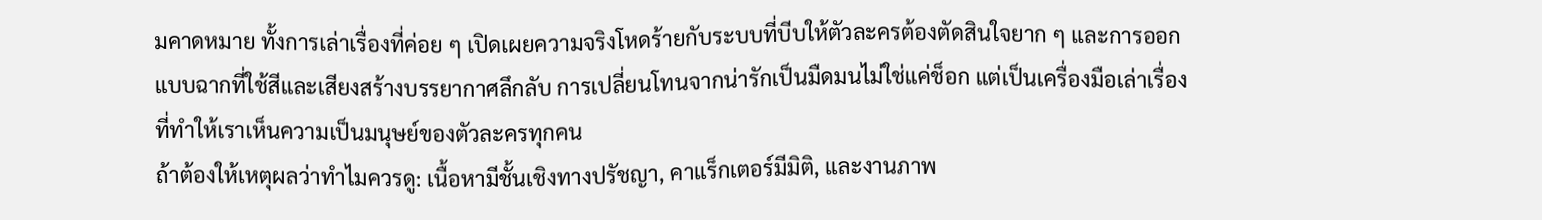มคาดหมาย ทั้งการเล่าเรื่องที่ค่อย ๆ เปิดเผยความจริงโหดร้ายกับระบบที่บีบให้ตัวละครต้องตัดสินใจยาก ๆ และการออกแบบฉากที่ใช้สีและเสียงสร้างบรรยากาศลึกลับ การเปลี่ยนโทนจากน่ารักเป็นมืดมนไม่ใช่แค่ช็อก แต่เป็นเครื่องมือเล่าเรื่องที่ทำให้เราเห็นความเป็นมนุษย์ของตัวละครทุกคน
ถ้าต้องให้เหตุผลว่าทำไมควรดู: เนื้อหามีชั้นเชิงทางปรัชญา, คาแร็กเตอร์มีมิติ, และงานภาพ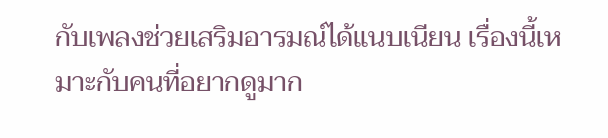กับเพลงช่วยเสริมอารมณ์ได้แนบเนียน เรื่องนี้เหมาะกับคนที่อยากดูมาก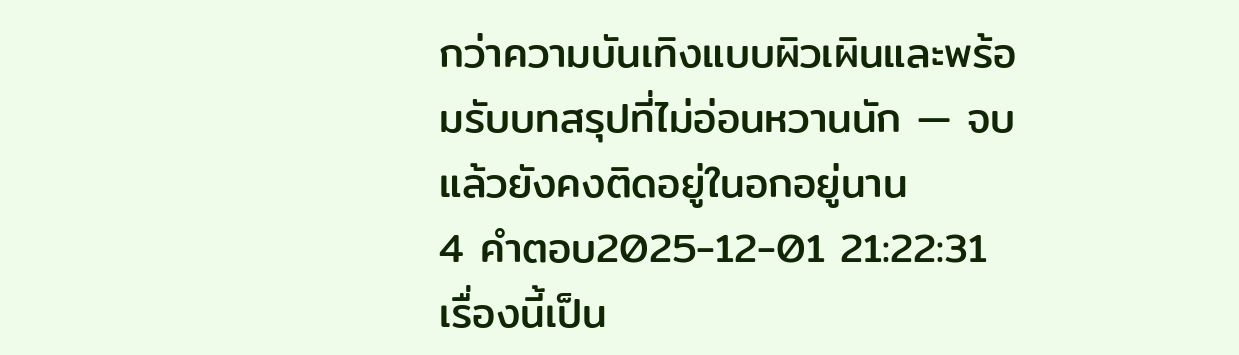กว่าความบันเทิงแบบผิวเผินและพร้อมรับบทสรุปที่ไม่อ่อนหวานนัก — จบแล้วยังคงติดอยู่ในอกอยู่นาน
4 คำตอบ2025-12-01 21:22:31
เรื่องนี้เป็น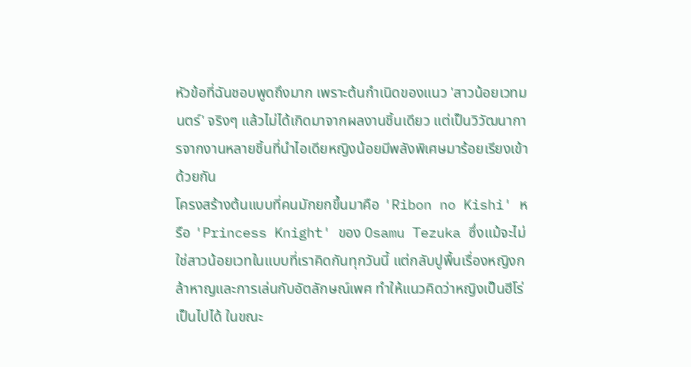หัวข้อที่ฉันชอบพูดถึงมาก เพราะต้นกำเนิดของแนว 'สาวน้อยเวทมนตร์' จริงๆ แล้วไม่ได้เกิดมาจากผลงานชิ้นเดียว แต่เป็นวิวัฒนาการจากงานหลายชิ้นที่นำไอเดียหญิงน้อยมีพลังพิเศษมาร้อยเรียงเข้าด้วยกัน
โครงสร้างต้นแบบที่คนมักยกขึ้นมาคือ 'Ribon no Kishi' หรือ 'Princess Knight' ของ Osamu Tezuka ซึ่งแม้จะไม่ใช่สาวน้อยเวทในแบบที่เราคิดกันทุกวันนี้ แต่กลับปูพื้นเรื่องหญิงกล้าหาญและการเล่นกับอัตลักษณ์เพศ ทำให้แนวคิดว่าหญิงเป็นฮีโร่เป็นไปได้ ในขณะ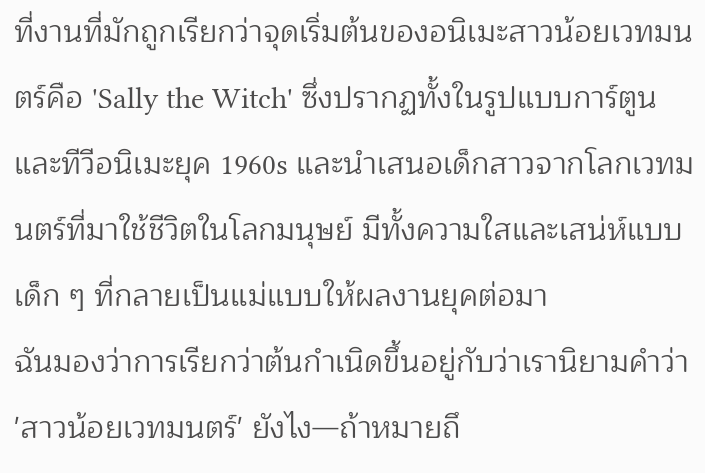ที่งานที่มักถูกเรียกว่าจุดเริ่มต้นของอนิเมะสาวน้อยเวทมนตร์คือ 'Sally the Witch' ซึ่งปรากฏทั้งในรูปแบบการ์ตูนและทีวีอนิเมะยุค 1960s และนำเสนอเด็กสาวจากโลกเวทมนตร์ที่มาใช้ชีวิตในโลกมนุษย์ มีทั้งความใสและเสน่ห์แบบเด็ก ๆ ที่กลายเป็นแม่แบบให้ผลงานยุคต่อมา
ฉันมองว่าการเรียกว่าต้นกำเนิดขึ้นอยู่กับว่าเรานิยามคำว่า 'สาวน้อยเวทมนตร์' ยังไง—ถ้าหมายถึ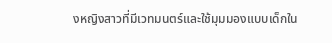งหญิงสาวที่มีเวทมนตร์และใช้มุมมองแบบเด็กใน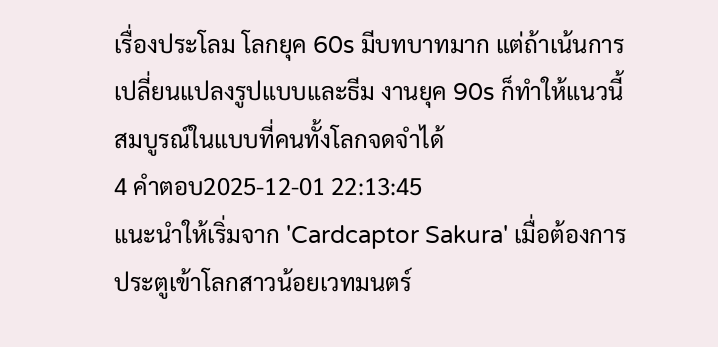เรื่องประโลม โลกยุค 60s มีบทบาทมาก แต่ถ้าเน้นการเปลี่ยนแปลงรูปแบบและธีม งานยุค 90s ก็ทำให้แนวนี้สมบูรณ์ในแบบที่คนทั้งโลกจดจำได้
4 คำตอบ2025-12-01 22:13:45
แนะนำให้เริ่มจาก 'Cardcaptor Sakura' เมื่อต้องการประตูเข้าโลกสาวน้อยเวทมนตร์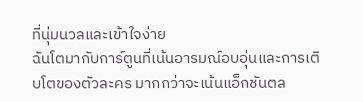ที่นุ่มนวลและเข้าใจง่าย
ฉันโตมากับการ์ตูนที่เน้นอารมณ์อบอุ่นและการเติบโตของตัวละคร มากกว่าจะเน้นแอ็กชันตล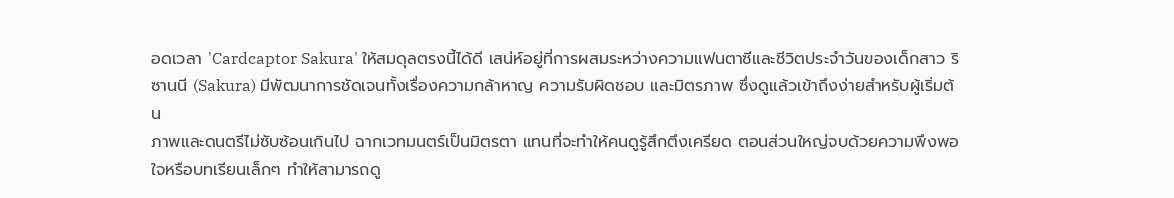อดเวลา 'Cardcaptor Sakura' ให้สมดุลตรงนี้ได้ดี เสน่ห์อยู่ที่การผสมระหว่างความแฟนตาซีและชีวิตประจำวันของเด็กสาว ริซานนี (Sakura) มีพัฒนาการชัดเจนทั้งเรื่องความกล้าหาญ ความรับผิดชอบ และมิตรภาพ ซึ่งดูแล้วเข้าถึงง่ายสำหรับผู้เริ่มต้น
ภาพและดนตรีไม่ซับซ้อนเกินไป ฉากเวทมนตร์เป็นมิตรตา แทนที่จะทำให้คนดูรู้สึกตึงเครียด ตอนส่วนใหญ่จบด้วยความพึงพอใจหรือบทเรียนเล็กๆ ทำให้สามารถดู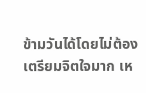ข้ามวันได้โดยไม่ต้องเตรียมจิตใจมาก เห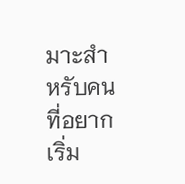มาะสำหรับคนที่อยากเริ่ม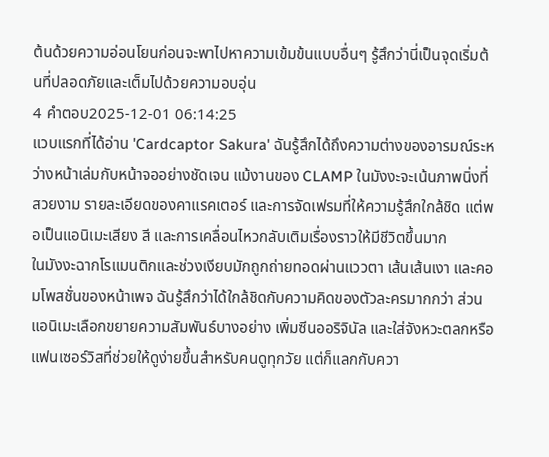ต้นด้วยความอ่อนโยนก่อนจะพาไปหาความเข้มข้นแบบอื่นๆ รู้สึกว่านี่เป็นจุดเริ่มต้นที่ปลอดภัยและเต็มไปด้วยความอบอุ่น
4 คำตอบ2025-12-01 06:14:25
แวบแรกที่ได้อ่าน 'Cardcaptor Sakura' ฉันรู้สึกได้ถึงความต่างของอารมณ์ระหว่างหน้าเล่มกับหน้าจออย่างชัดเจน แม้งานของ CLAMP ในมังงะจะเน้นภาพนิ่งที่สวยงาม รายละเอียดของคาแรคเตอร์ และการจัดเฟรมที่ให้ความรู้สึกใกล้ชิด แต่พอเป็นแอนิเมะเสียง สี และการเคลื่อนไหวกลับเติมเรื่องราวให้มีชีวิตขึ้นมาก
ในมังงะฉากโรแมนติกและช่วงเงียบมักถูกถ่ายทอดผ่านแววตา เส้นเส้นเงา และคอมโพสชั่นของหน้าเพจ ฉันรู้สึกว่าได้ใกล้ชิดกับความคิดของตัวละครมากกว่า ส่วนแอนิเมะเลือกขยายความสัมพันธ์บางอย่าง เพิ่มซีนออริจินัล และใส่จังหวะตลกหรือแฟนเซอร์วิสที่ช่วยให้ดูง่ายขึ้นสำหรับคนดูทุกวัย แต่ก็แลกกับควา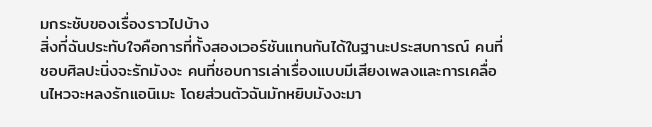มกระชับของเรื่องราวไปบ้าง
สิ่งที่ฉันประทับใจคือการที่ทั้งสองเวอร์ชันแทนกันได้ในฐานะประสบการณ์ คนที่ชอบศิลปะนิ่งจะรักมังงะ คนที่ชอบการเล่าเรื่องแบบมีเสียงเพลงและการเคลื่อนไหวจะหลงรักแอนิเมะ โดยส่วนตัวฉันมักหยิบมังงะมา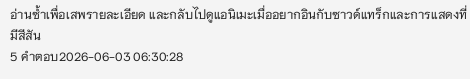อ่านซ้ำเพื่อเสพรายละเอียด และกลับไปดูแอนิเมะเมื่ออยากอินกับซาวด์แทร็กและการแสดงที่มีสีสัน
5 คำตอบ2026-06-03 06:30:28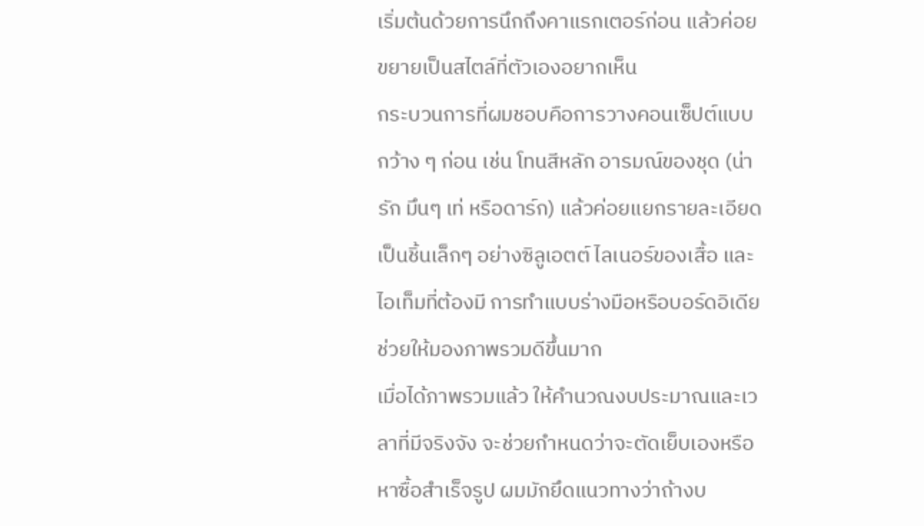เริ่มต้นด้วยการนึกถึงคาแรกเตอร์ก่อน แล้วค่อยขยายเป็นสไตล์ที่ตัวเองอยากเห็น
กระบวนการที่ผมชอบคือการวางคอนเซ็ปต์แบบกว้าง ๆ ก่อน เช่น โทนสีหลัก อารมณ์ของชุด (น่ารัก มึนๆ เท่ หรือดาร์ก) แล้วค่อยแยกรายละเอียดเป็นชิ้นเล็กๆ อย่างซิลูเอตต์ ไลเนอร์ของเสื้อ และไอเท็มที่ต้องมี การทำแบบร่างมือหรือบอร์ดอิเดียช่วยให้มองภาพรวมดีขึ้นมาก
เมื่อได้ภาพรวมแล้ว ให้คำนวณงบประมาณและเวลาที่มีจริงจัง จะช่วยกำหนดว่าจะตัดเย็บเองหรือหาซื้อสำเร็จรูป ผมมักยึดแนวทางว่าถ้างบ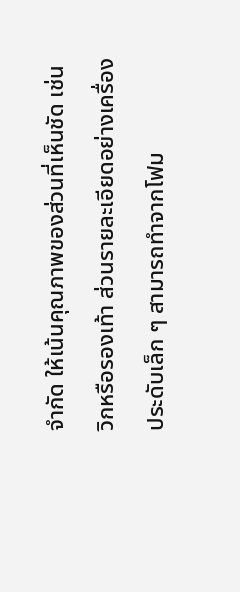จำกัด ให้เน้นคุณภาพของส่วนที่เห็นชัด เช่น วิกหรือรองเท้า ส่วนรายละเอียดอย่างเครื่องประดับเล็ก ๆ สามารถทำจากโฟม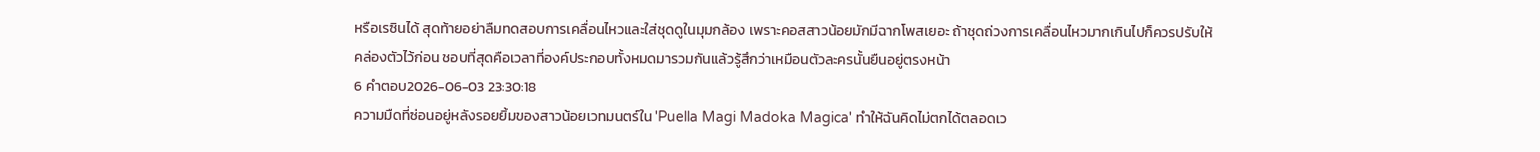หรือเรซินได้ สุดท้ายอย่าลืมทดสอบการเคลื่อนไหวและใส่ชุดดูในมุมกล้อง เพราะคอสสาวน้อยมักมีฉากโพสเยอะ ถ้าชุดถ่วงการเคลื่อนไหวมากเกินไปก็ควรปรับให้คล่องตัวไว้ก่อน ชอบที่สุดคือเวลาที่องค์ประกอบทั้งหมดมารวมกันแล้วรู้สึกว่าเหมือนตัวละครนั้นยืนอยู่ตรงหน้า
6 คำตอบ2026-06-03 23:30:18
ความมืดที่ซ่อนอยู่หลังรอยยิ้มของสาวน้อยเวทมนตร์ใน 'Puella Magi Madoka Magica' ทำให้ฉันคิดไม่ตกได้ตลอดเว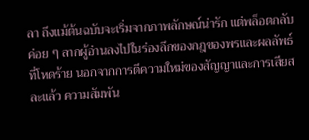ลา ถึงแม้ต้นฉบับจะเริ่มจากภาพลักษณ์น่ารัก แต่พล็อตกลับค่อย ๆ ลากผู้อ่านลงไปในร่องลึกของกฎของพรและผลลัพธ์ที่โหดร้าย นอกจากการตีความใหม่ของสัญญาและการเสียสละแล้ว ความสัมพัน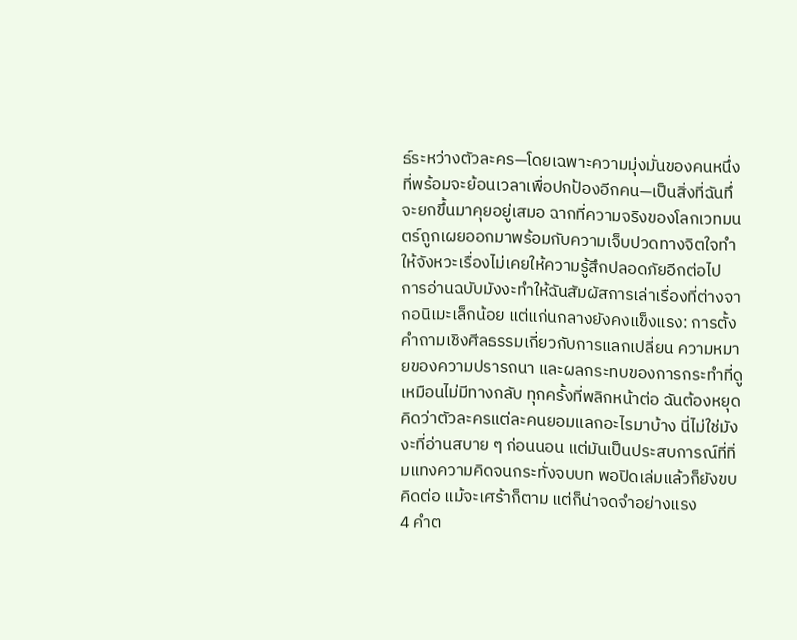ธ์ระหว่างตัวละคร—โดยเฉพาะความมุ่งมั่นของคนหนึ่งที่พร้อมจะย้อนเวลาเพื่อปกป้องอีกคน—เป็นสิ่งที่ฉันทึ่จะยกขึ้นมาคุยอยู่เสมอ ฉากที่ความจริงของโลกเวทมนตร์ถูกเผยออกมาพร้อมกับความเจ็บปวดทางจิตใจทำให้จังหวะเรื่องไม่เคยให้ความรู้สึกปลอดภัยอีกต่อไป
การอ่านฉบับมังงะทำให้ฉันสัมผัสการเล่าเรื่องที่ต่างจากอนิเมะเล็กน้อย แต่แก่นกลางยังคงแข็งแรง: การตั้งคำถามเชิงศีลธรรมเกี่ยวกับการแลกเปลี่ยน ความหมายของความปรารถนา และผลกระทบของการกระทำที่ดูเหมือนไม่มีทางกลับ ทุกครั้งที่พลิกหน้าต่อ ฉันต้องหยุดคิดว่าตัวละครแต่ละคนยอมแลกอะไรมาบ้าง นี่ไม่ใช่มังงะที่อ่านสบาย ๆ ก่อนนอน แต่มันเป็นประสบการณ์ที่ทิ่มแทงความคิดจนกระทั่งจบบท พอปิดเล่มแล้วก็ยังขบคิดต่อ แม้จะเศร้าก็ตาม แต่ก็น่าจดจำอย่างแรง
4 คำต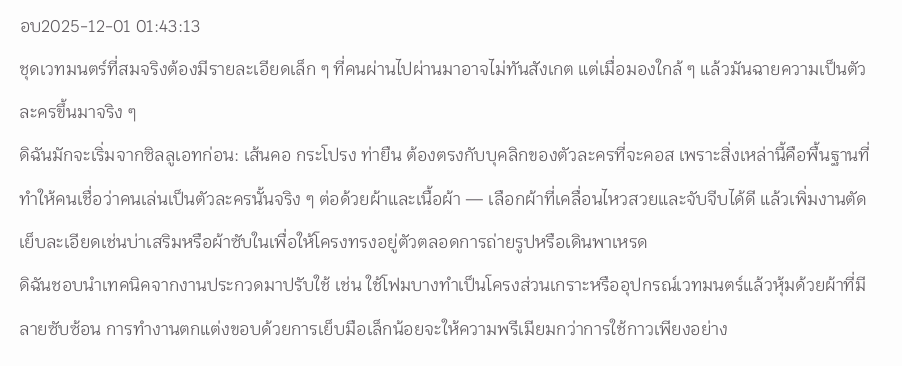อบ2025-12-01 01:43:13
ชุดเวทมนตร์ที่สมจริงต้องมีรายละเอียดเล็ก ๆ ที่คนผ่านไปผ่านมาอาจไม่ทันสังเกต แต่เมื่อมองใกล้ ๆ แล้วมันฉายความเป็นตัวละครขึ้นมาจริง ๆ
ดิฉันมักจะเริ่มจากซิลลูเอทก่อน: เส้นคอ กระโปรง ท่ายืน ต้องตรงกับบุคลิกของตัวละครที่จะคอส เพราะสิ่งเหล่านี้คือพื้นฐานที่ทำให้คนเชื่อว่าคนเล่นเป็นตัวละครนั้นจริง ๆ ต่อด้วยผ้าและเนื้อผ้า — เลือกผ้าที่เคลื่อนไหวสวยและจับจีบได้ดี แล้วเพิ่มงานตัดเย็บละเอียดเช่นบ่าเสริมหรือผ้าซับในเพื่อให้โครงทรงอยู่ตัวตลอดการถ่ายรูปหรือเดินพาเหรด
ดิฉันชอบนำเทคนิคจากงานประกวดมาปรับใช้ เช่น ใช้โฟมบางทำเป็นโครงส่วนเกราะหรืออุปกรณ์เวทมนตร์แล้วหุ้มด้วยผ้าที่มีลายซับซ้อน การทำงานตกแต่งขอบด้วยการเย็บมือเล็กน้อยจะให้ความพรีเมียมกว่าการใช้กาวเพียงอย่าง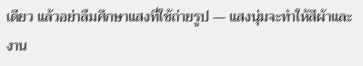เดียว แล้วอย่าลืมศึกษาแสงที่ใช้ถ่ายรูป — แสงนุ่มจะทำให้สีผ้าและงาน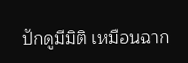ปักดูมีมิติ เหมือนฉาก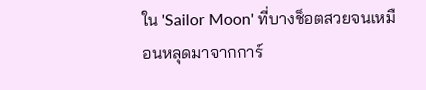ใน 'Sailor Moon' ที่บางช็อตสวยจนเหมือนหลุดมาจากการ์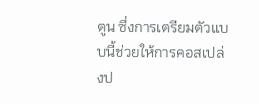ตูน ซึ่งการเตรียมตัวแบบนี้ช่วยให้การคอสเปล่งป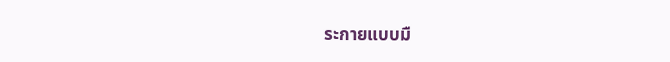ระกายแบบมื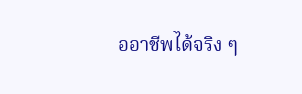ออาชีพได้จริง ๆ